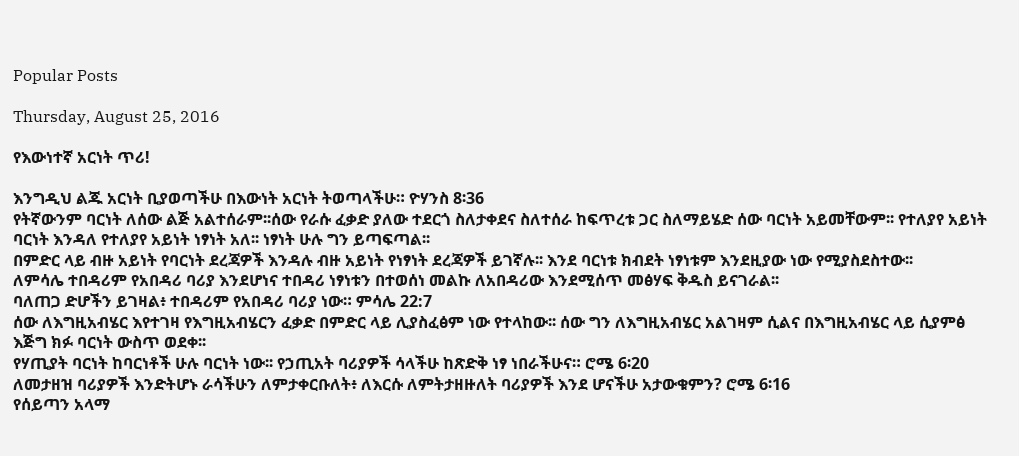Popular Posts

Thursday, August 25, 2016

የእውነተኛ አርነት ጥሪ!

እንግዲህ ልጁ አርነት ቢያወጣችሁ በእውነት አርነት ትወጣላችሁ። ዮሃንስ 8፡36
የትኛውንም ባርነት ለሰው ልጅ አልተሰራም፡፡ሰው የራሱ ፈቃድ ያለው ተደርጎ ስለታቀደና ስለተሰራ ከፍጥረቱ ጋር ስለማይሄድ ሰው ባርነት አይመቸውም፡፡ የተለያየ አይነት ባርነት እንዳለ የተለያየ አይነት ነፃነት አለ፡፡ ነፃነት ሁሉ ግን ይጣፍጣል፡፡
በምድር ላይ ብዙ አይነት የባርነት ደረጃዎች እንዳሉ ብዙ አይነት የነፃነት ደረጃዎች ይገኛሉ፡፡ እንደ ባርነቱ ክብደት ነፃነቱም እንደዚያው ነው የሚያስደስተው፡፡
ለምሳሌ ተበዳሪም የአበዳሪ ባሪያ እንደሆነና ተበዳሪ ነፃነቱን በተወሰነ መልኩ ለአበዳሪው እንደሚሰጥ መፅሃፍ ቅዱስ ይናገራል፡፡
ባለጠጋ ድሆችን ይገዛል፥ ተበዳሪም የአበዳሪ ባሪያ ነው። ምሳሌ 22:7
ሰው ለእግዚአብሄር እየተገዛ የእግዚአብሄርን ፈቃድ በምድር ላይ ሊያስፈፅም ነው የተላከው፡፡ ሰው ግን ለእግዚአብሄር አልገዛም ሲልና በእግዚአብሄር ላይ ሲያምፅ እጅግ ክፉ ባርነት ውስጥ ወደቀ፡፡
የሃጢያት ባርነት ከባርነቶች ሁሉ ባርነት ነው፡፡ የኃጢአት ባሪያዎች ሳላችሁ ከጽድቅ ነፃ ነበራችሁና። ሮሜ 6፡20
ለመታዘዝ ባሪያዎች እንድትሆኑ ራሳችሁን ለምታቀርቡለት፥ ለእርሱ ለምትታዘዙለት ባሪያዎች እንደ ሆናችሁ አታውቁምን? ሮሜ 6፡16
የሰይጣን አላማ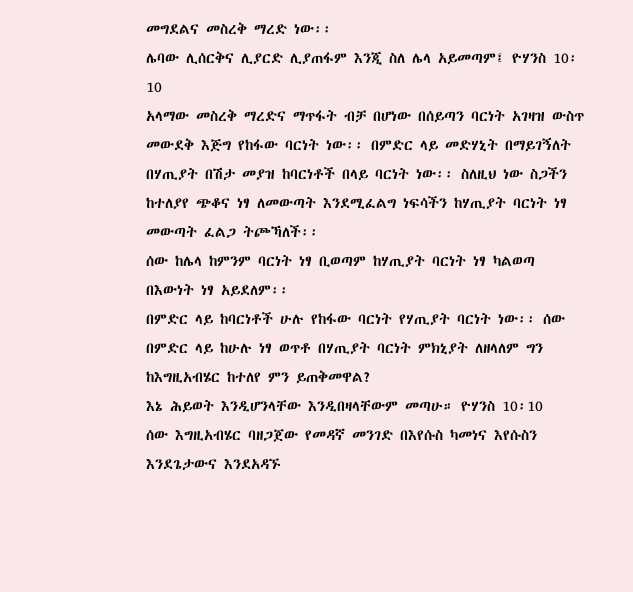መግደልና መስረቅ ማረድ ነው፡፡
ሌባው ሊሰርቅና ሊያርድ ሊያጠፋም እንጂ ስለ ሌላ አይመጣም፤ ዮሃንስ 10፡10
አላማው መስረቅ ማረድና ማጥፋት ብቻ በሆነው በሰይጣን ባርነት አገዛዝ ውስጥ መውደቅ እጅግ የከፋው ባርነት ነው፡፡ በምድር ላይ መድሃኒት በማይገኝለት በሃጢያት በሽታ መያዝ ከባርነቶች በላይ ባርነት ነው፡፡ ስለዚህ ነው ስጋችን ከተለያየ ጭቆና ነፃ ለመውጣት እንደሚፈልግ ነፍሳችን ከሃጢያት ባርነት ነፃ መውጣት ፈልጋ ትጮኻለች፡፡
ሰው ከሌላ ከምንም ባርነት ነፃ ቢወጣም ከሃጢያት ባርነት ነፃ ካልወጣ በእውነት ነፃ አይደለም፡፡
በምድር ላይ ከባርነቶች ሁሉ የከፋው ባርነት የሃጢያት ባርነት ነው፡፡ ሰው በምድር ላይ ከሁሉ ነፃ ወጥቶ በሃጢያት ባርነት ምክኒያት ለዘላለም ግን ከእግዚአብሄር ከተለየ ምን ይጠቅመዋል?
እኔ ሕይወት እንዲሆንላቸው እንዲበዛላቸውም መጣሁ። ዮሃንስ 10፡10
ሰው እግዚአብሄር ባዘጋጀው የመዳኛ መንገድ በእየሱስ ካመነና እየሱስን እንደጌታውና እንደአዳኙ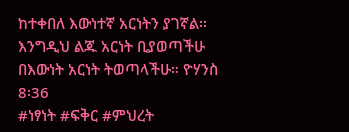ከተቀበለ እውነተኛ አርነትን ያገኛል፡፡ እንግዲህ ልጁ አርነት ቢያወጣችሁ በእውነት አርነት ትወጣላችሁ። ዮሃንስ 8፡36
#ነፃነት #ፍቅር #ምህረት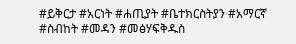#ይቅርታ #አርነት #ሐጢያት #ቤተክርስትያን #አማርኛ #ስብከት #መዳን #መፅሃፍቅዱስ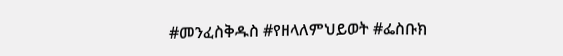#መንፈስቅዱስ #የዘላለምህይወት #ፌስቡክ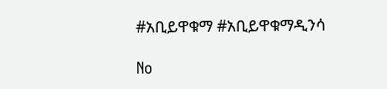#አቢይዋቁማ #አቢይዋቁማዲንሳ

No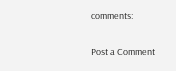comments:

Post a Comment